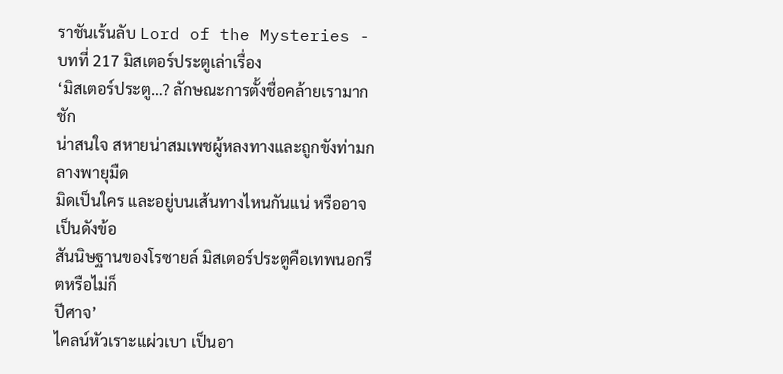ราชันเร้นลับ Lord of the Mysteries - บทที่ 217 มิสเตอร์ประตูเล่าเรื่อง
‘มิสเตอร์ประตู…? ลักษณะการตั้งชื่อคล้ายเรามาก ชัก
น่าสนใจ สหายน่าสมเพชผู้หลงทางและถูกขังท่ามกลางพายุมืด
มิดเป็นใคร และอยู่บนเส้นทางไหนกันแน่ หรืออาจเป็นดังข้อ
สันนิษฐานของโรซายล์ มิสเตอร์ประตูคือเทพนอกรีตหรือไม่ก็
ปีศาจ’
ไคลน์หัวเราะแผ่วเบา เป็นอา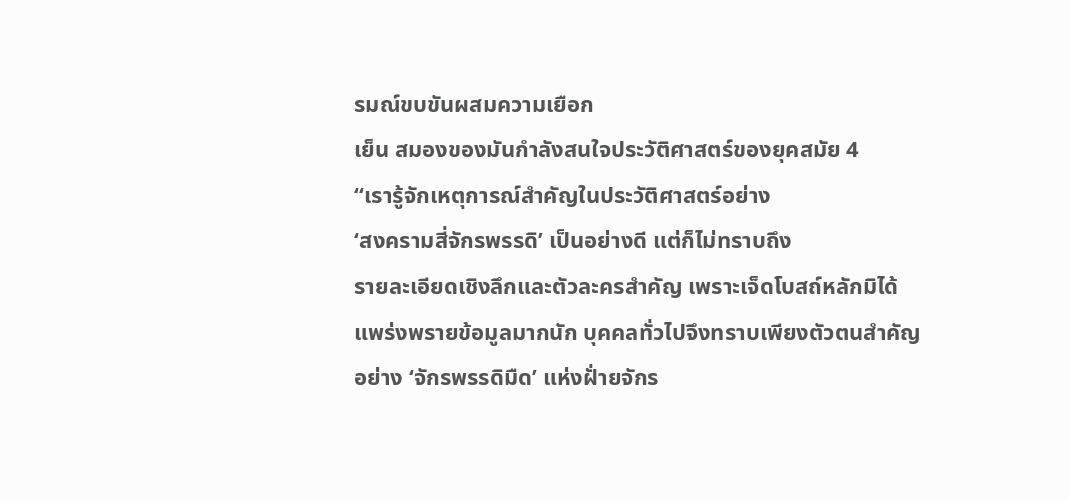รมณ์ขบขันผสมความเยือก
เย็น สมองของมันกำลังสนใจประวัติศาสตร์ของยุคสมัย 4
“เรารู้จักเหตุการณ์สำคัญในประวัติศาสตร์อย่าง
‘สงครามสี่จักรพรรดิ’ เป็นอย่างดี แต่ก็ไม่ทราบถึง
รายละเอียดเชิงลึกและตัวละครสำคัญ เพราะเจ็ดโบสถ์หลักมิได้
แพร่งพรายข้อมูลมากนัก บุคคลทั่วไปจึงทราบเพียงตัวตนสำคัญ
อย่าง ‘จักรพรรดิมืด’ แห่งฝั่ายจักร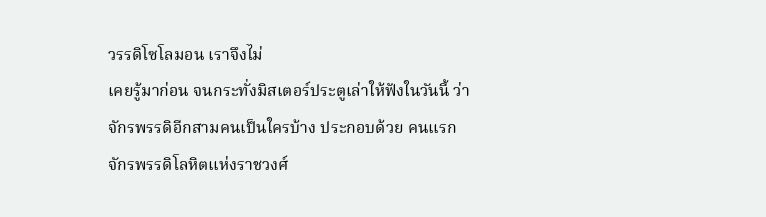วรรดิโซโลมอน เราจึงไม่
เคยรู้มาก่อน จนกระทั่งมิสเตอร์ประตูเล่าให้ฟังในวันนี้ ว่า
จักรพรรดิอีกสามคนเป็นใครบ้าง ประกอบด้วย คนแรก
จักรพรรดิโลหิตแห่งราชวงศ์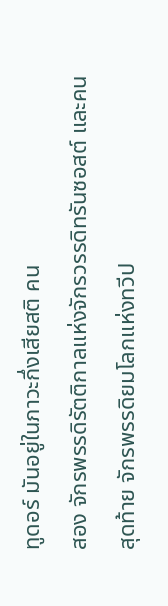ทูดอร์ มันอยู่ในภาวะกึ่งเสียสติ คน
สอง จักรพรรดิรัตติกาลแห่งจักรวรรดิทรันซอสต์ และคน
สุดท้าย จักรพรรดิยมโลกแห่งทวีป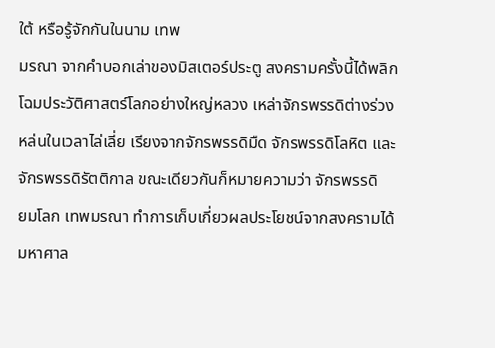ใต้ หรือรู้จักกันในนาม เทพ
มรณา จากคำบอกเล่าของมิสเตอร์ประตู สงครามครั้งนี้ได้พลิก
โฉมประวัติศาสตร์โลกอย่างใหญ่หลวง เหล่าจักรพรรดิต่างร่วง
หล่นในเวลาไล่เลี่ย เรียงจากจักรพรรดิมืด จักรพรรดิโลหิต และ
จักรพรรดิรัตติกาล ขณะเดียวกันก็หมายความว่า จักรพรรดิ
ยมโลก เทพมรณา ทำการเก็บเกี่ยวผลประโยชน์จากสงครามได้
มหาศาล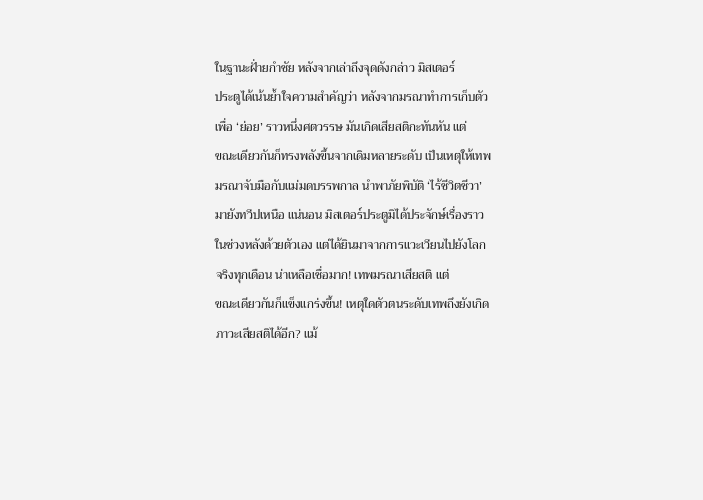ในฐานะฝั่ายกำชัย หลังจากเล่าถึงจุดดังกล่าว มิสเตอร์
ประตูได้เน้นย้ำใจความสำคัญว่า หลังจากมรณาทำการเก็บตัว
เพื่อ ‘ย่อย’ ราวหนึ่งศตวรรษ มันเกิดเสียสติกะทันหัน แต่
ขณะเดียวกันก็ทรงพลังขึ้นจากเดิมหลายระดับ เป็นเหตุให้เทพ
มรณาจับมือกับแม่มดบรรพกาล นำพาภัยพิบัติ ‘ไร้ชีวิตชีวา’
มายังทวีปเหนือ แน่นอน มิสเตอร์ประตูมิได้ประจักษ์เรื่องราว
ในช่วงหลังด้วยตัวเอง แต่ได้ยินมาจากการแวะเวียนไปยังโลก
จริงทุกเดือน น่าเหลือเชื่อมาก! เทพมรณาเสียสติ แต่
ขณะเดียวกันก็แข็งแกร่งขึ้น! เหตุใดตัวตนระดับเทพถึงยังเกิด
ภาวะเสียสติได้อีก? แม้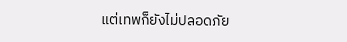แต่เทพก็ยังไม่ปลอดภัย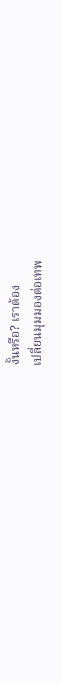งั้นหรือ? เราต้อง
เปลี่ยนมุมมองต่อเทพ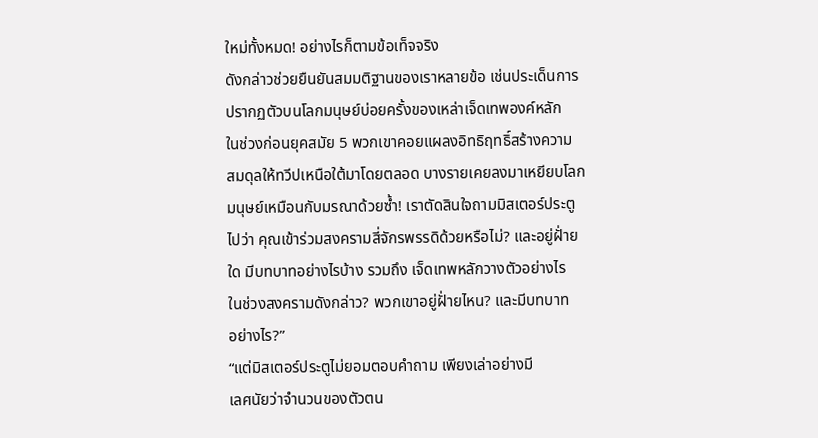ใหม่ทั้งหมด! อย่างไรก็ตามข้อเท็จจริง
ดังกล่าวช่วยยืนยันสมมติฐานของเราหลายข้อ เช่นประเด็นการ
ปรากฏตัวบนโลกมนุษย์บ่อยครั้งของเหล่าเจ็ดเทพองค์หลัก
ในช่วงก่อนยุคสมัย 5 พวกเขาคอยแผลงอิทธิฤทธิ์สร้างความ
สมดุลให้ทวีปเหนือใต้มาโดยตลอด บางรายเคยลงมาเหยียบโลก
มนุษย์เหมือนกับมรณาด้วยซ้ำ! เราตัดสินใจถามมิสเตอร์ประตู
ไปว่า คุณเข้าร่วมสงครามสี่จักรพรรดิด้วยหรือไม่? และอยู่ฝั่าย
ใด มีบทบาทอย่างไรบ้าง รวมถึง เจ็ดเทพหลักวางตัวอย่างไร
ในช่วงสงครามดังกล่าว? พวกเขาอยู่ฝั่ายไหน? และมีบทบาท
อย่างไร?”
“แต่มิสเตอร์ประตูไม่ยอมตอบคำถาม เพียงเล่าอย่างมี
เลศนัยว่าจำนวนของตัวตน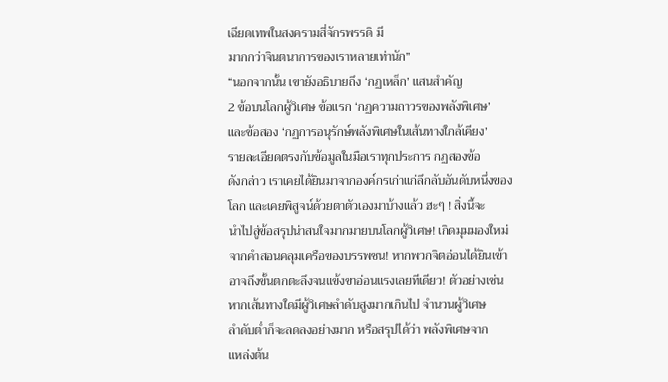เฉียดเทพในสงครามสี่จักรพรรดิ มี
มากกว่าจินตนาการของเราหลายเท่านัก”
“นอกจากนั้น เขายังอธิบายถึง ‘กฏเหล็ก’ แสนสำคัญ
2 ข้อบนโลกผู้วิเศษ ข้อแรก ‘กฏความถาวรของพลังพิเศษ’
และข้อสอง ‘กฏการอนุรักษ์พลังพิเศษในเส้นทางใกล้เคียง’
รายละเอียดตรงกับข้อมูลในมือเราทุกประการ กฏสองข้อ
ดังกล่าว เราเคยได้ยินมาจากองค์กรเก่าแก่ลึกลับอันดับหนึ่งของ
โลก และเคยพิสูจน์ด้วยตาตัวเองมาบ้างแล้ว ฮะๆ ! สิ่งนี้จะ
นำไปสู่ข้อสรุปน่าสนใจมากมายบนโลกผู้วิเศษ! เกิดมุมมองใหม่
จากคำสอนคลุมเครือของบรรพชน! หากพวกจิตอ่อนได้ยินเข้า
อาจถึงขั้นตกตะลึงจนแข้งขาอ่อนแรงเลยทีเดียว! ตัวอย่างเช่น
หากเส้นทางใดมีผู้วิเศษลำดับสูงมากเกินไป จำนวนผู้วิเศษ
ลำดับต่ำก็จะลดลงอย่างมาก หรือสรุปได้ว่า พลังพิเศษจาก
แหล่งต้น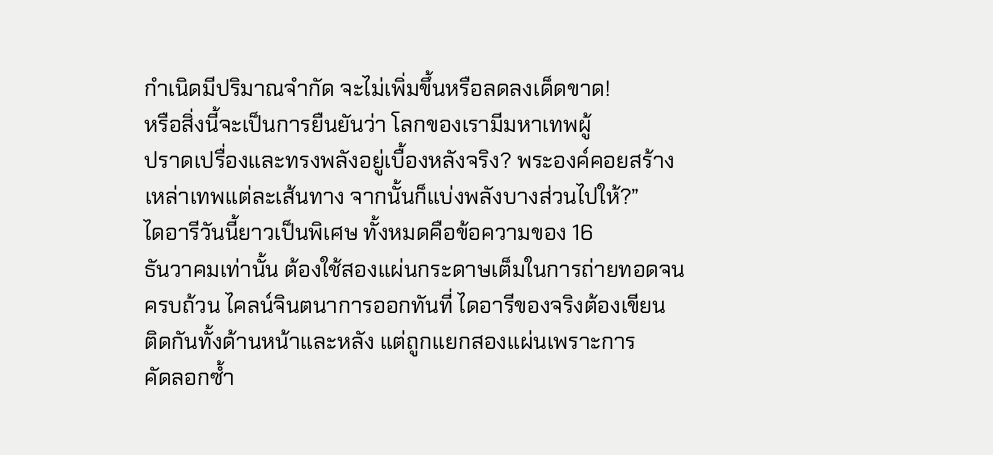กำเนิดมีปริมาณจำกัด จะไม่เพิ่มขึ้นหรือลดลงเด็ดขาด!
หรือสิ่งนี้จะเป็นการยืนยันว่า โลกของเรามีมหาเทพผู้
ปราดเปรื่องและทรงพลังอยู่เบื้องหลังจริง? พระองค์คอยสร้าง
เหล่าเทพแต่ละเส้นทาง จากนั้นก็แบ่งพลังบางส่วนไปให้?”
ไดอารีวันนี้ยาวเป็นพิเศษ ทั้งหมดคือข้อความของ 16
ธันวาคมเท่านั้น ต้องใช้สองแผ่นกระดาษเต็มในการถ่ายทอดจน
ครบถ้วน ไคลน์จินตนาการออกทันที่ ไดอารีของจริงต้องเขียน
ติดกันทั้งด้านหน้าและหลัง แต่ถูกแยกสองแผ่นเพราะการ
คัดลอกซ้ำ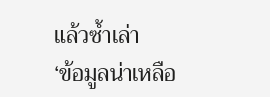แล้วซ้ำเล่า
‘ข้อมูลน่าเหลือ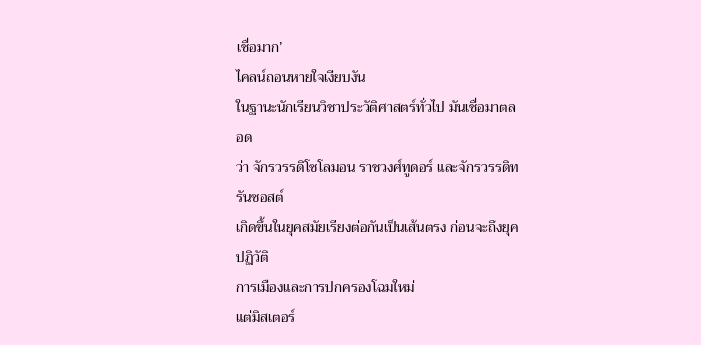เชื่อมาก’
ไคลน์ถอนหายใจเงียบงัน
ในฐานะนักเรียนวิชาประวัติศาสตร์ทั่วไป มันเชื่อมาตลอด
ว่า จักรวรรดิโซโลมอน ราชวงศ์ทูดอร์ และจักรวรรดิทรันซอสต์
เกิดขึ้นในยุคสมัยเรียงต่อกันเป็นเส้นตรง ก่อนจะถึงยุคปฏิวัติ
การเมืองและการปกครองโฉมใหม่
แต่มิสเตอร์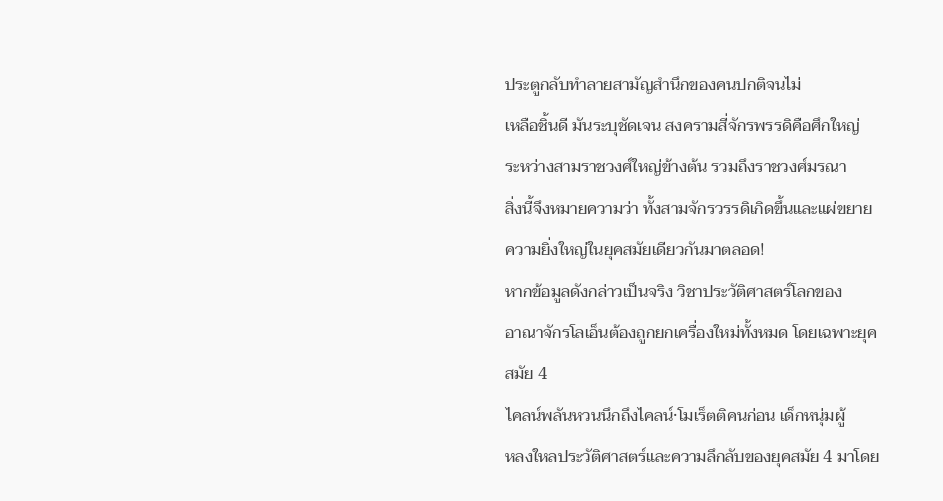ประตูกลับทำลายสามัญสำนึกของคนปกติจนไม่
เหลือชิ้นดี มันระบุชัดเจน สงครามสี่จักรพรรดิคือศึกใหญ่
ระหว่างสามราชวงศ์ใหญ่ข้างต้น รวมถึงราชวงศ์มรณา
สิ่งนี้จึงหมายความว่า ทั้งสามจักรวรรดิเกิดขึ้นและแผ่ขยาย
ความยิ่งใหญ่ในยุคสมัยเดียวกันมาตลอด!
หากข้อมูลดังกล่าวเป็นจริง วิชาประวัติศาสตร์โลกของ
อาณาจักรโลเอ็นต้องถูกยกเครื่องใหม่ทั้งหมด โดยเฉพาะยุค
สมัย 4
ไคลน์พลันหวนนึกถึงไคลน์·โมเร็ตติคนก่อน เด็กหนุ่มผู้
หลงใหลประวัติศาสตร์และความลึกลับของยุคสมัย 4 มาโดย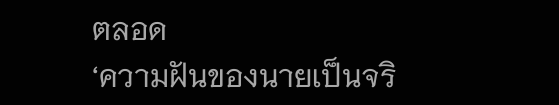ตลอด
‘ความฝันของนายเป็นจริ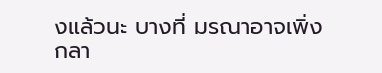งแล้วนะ บางที่ มรณาอาจเพิ่ง
กลา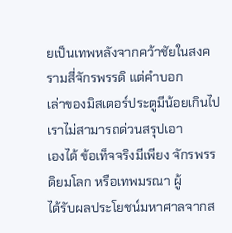ยเป็นเทพหลังจากคว้าชัยในสงครามสี่จักรพรรดิ แต่คำบอก
เล่าของมิสเตอร์ประตูมีน้อยเกินไป เราไม่สามารถด่วนสรุปเอา
เองได้ ข้อเท็จจริงมีเพียง จักรพรรดิยมโลก หรือเทพมรณา ผู้
ได้รับผลประโยชน์มหาศาลจากส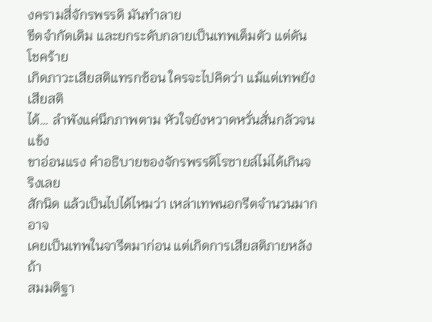งครามสี่จักรพรรดิ มันทำลาย
ขีดจำกัดเดิม และยกระดับกลายเป็นเทพเต็มตัว แต่ดันโชคร้าย
เกิดภาวะเสียสติแทรกซ้อน ใครจะไปคิดว่า แม้แต่เทพยังเสียสติ
ได้… ลำพังแค่นึกภาพตาม หัวใจยังหวาดหวั่นสั่นกลัวจนแข้ง
ขาอ่อนแรง คำอธิบายของจักรพรรดิโรซายล์ไม่ได้เกินจริงเลย
สักนิด แล้วเป็นไปได้ไหมว่า เหล่าเทพนอกรีตจำนวนมาก อาจ
เคยเป็นเทพในจารีตมาก่อน แต่เกิดการเสียสติภายหลัง ถ้า
สมมติฐา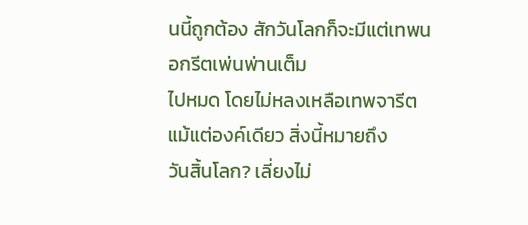นนี้ถูกต้อง สักวันโลกก็จะมีแต่เทพนอกรีตเพ่นพ่านเต็ม
ไปหมด โดยไม่หลงเหลือเทพจารีตแม้แต่องค์เดียว สิ่งนี้หมายถึง
วันสิ้นโลก? เลี่ยงไม่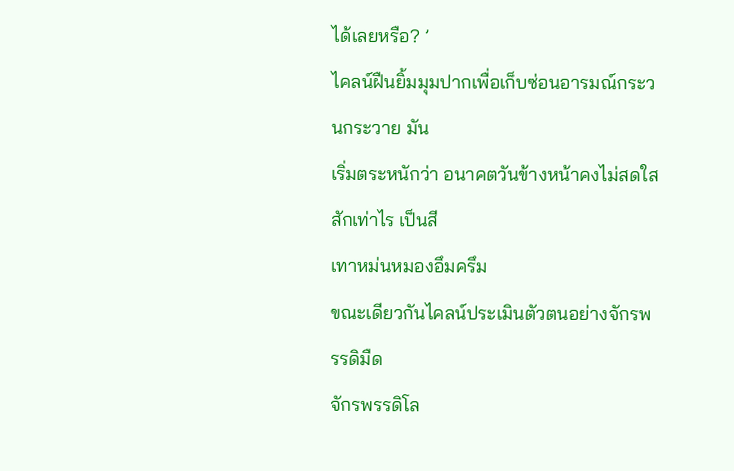ได้เลยหรือ? ’
ไคลน์ฝืนยิ้มมุมปากเพื่อเก็บซ่อนอารมณ์กระวนกระวาย มัน
เริ่มตระหนักว่า อนาคตวันข้างหน้าคงไม่สดใสสักเท่าไร เป็นสี
เทาหม่นหมองอึมครึม
ขณะเดียวกันไคลน์ประเมินตัวตนอย่างจักรพรรดิมืด
จักรพรรดิโล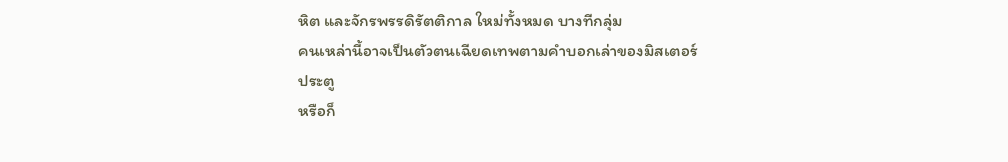หิต และจักรพรรดิรัตติกาล ใหม่ทั้งหมด บางทีกลุ่ม
คนเหล่านี้อาจเป็นตัวตนเฉียดเทพตามคำบอกเล่าของมิสเตอร์
ประตู
หรือก็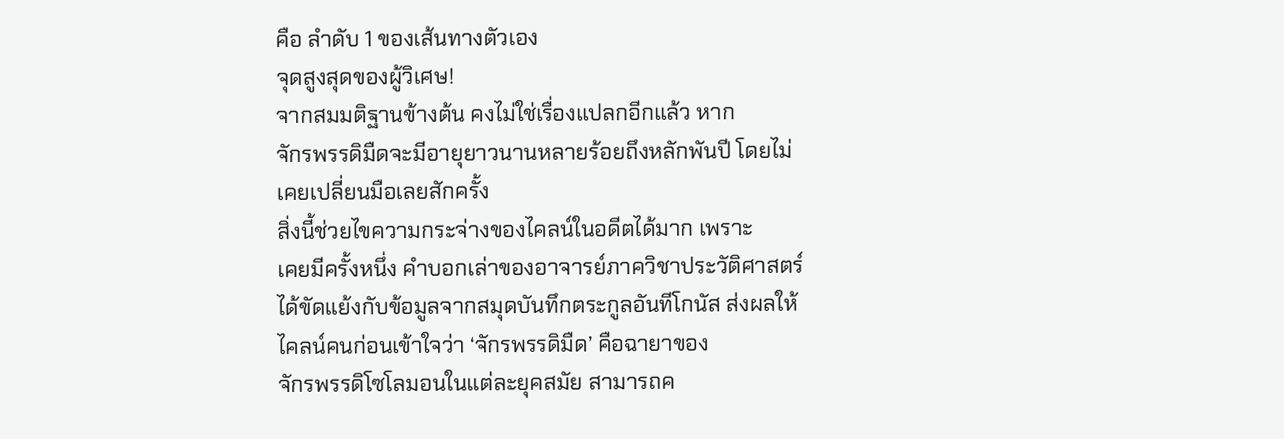คือ ลำดับ 1 ของเส้นทางตัวเอง
จุดสูงสุดของผู้วิเศษ!
จากสมมติฐานข้างต้น คงไม่ใช่เรื่องแปลกอีกแล้ว หาก
จักรพรรดิมืดจะมีอายุยาวนานหลายร้อยถึงหลักพันปี โดยไม่
เคยเปลี่ยนมือเลยสักครั้ง
สิ่งนี้ช่วยไขความกระจ่างของไคลน์ในอดีตได้มาก เพราะ
เคยมีครั้งหนึ่ง คำบอกเล่าของอาจารย์ภาควิชาประวัติศาสตร์
ได้ขัดแย้งกับข้อมูลจากสมุดบันทึกตระกูลอันทีโกนัส ส่งผลให้
ไคลน์คนก่อนเข้าใจว่า ‘จักรพรรดิมืด’ คือฉายาของ
จักรพรรดิโซโลมอนในแต่ละยุคสมัย สามารถค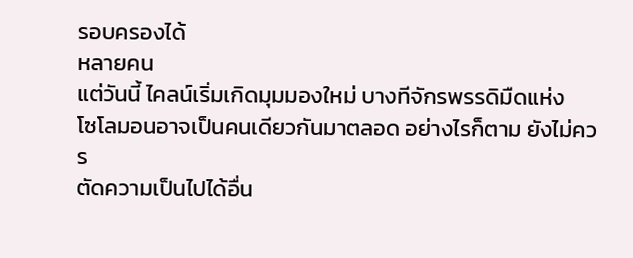รอบครองได้
หลายคน
แต่วันนี้ ไคลน์เริ่มเกิดมุมมองใหม่ บางทีจักรพรรดิมืดแห่ง
โซโลมอนอาจเป็นคนเดียวกันมาตลอด อย่างไรก็ตาม ยังไม่ควร
ตัดความเป็นไปได้อื่น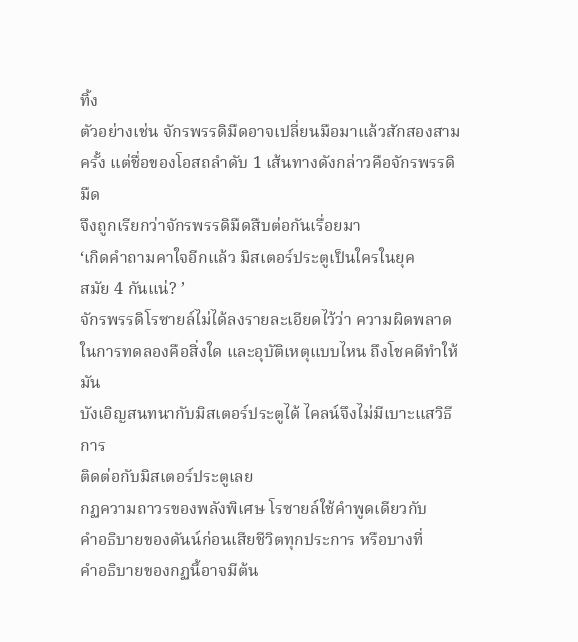ทิ้ง
ตัวอย่างเช่น จักรพรรดิมืดอาจเปลี่ยนมือมาแล้วสักสองสาม
ครั้ง แต่ชื่อของโอสถลำดับ 1 เส้นทางดังกล่าวคือจักรพรรดิมืด
จึงถูกเรียกว่าจักรพรรดิมืดสืบต่อกันเรื่อยมา
‘เกิดคำถามคาใจอีกแล้ว มิสเตอร์ประตูเป็นใครในยุค
สมัย 4 กันแน่? ’
จักรพรรดิโรซายล์ไม่ได้ลงรายละเอียดไว้ว่า ความผิดพลาด
ในการทดลองคือสิ่งใด และอุบัติเหตุแบบไหน ถึงโชคดีทำให้มัน
บังเอิญสนทนากับมิสเตอร์ประตูได้ ไคลน์จึงไม่มีเบาะแสวิธีการ
ติดต่อกับมิสเตอร์ประตูเลย
กฏความถาวรของพลังพิเศษ โรซายล์ใช้คำพูดเดียวกับ
คำอธิบายของดันน์ก่อนเสียชีวิตทุกประการ หรือบางที่
คำอธิบายของกฏนี้อาจมีต้น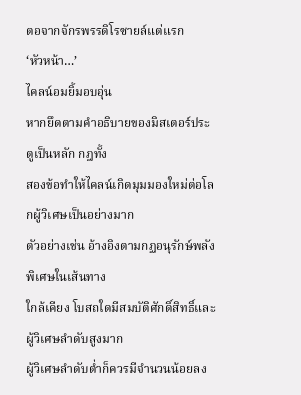ตอจากจักรพรรดิโรซายล์แต่แรก
‘หัวหน้า…’
ไคลน์อมยิ้มอบอุ่น
หากยึดตามคำอธิบายของมิสเตอร์ประตูเป็นหลัก กฎทั้ง
สองข้อทำให้ไคลน์เกิดมุมมองใหม่ต่อโลกผู้วิเศษเป็นอย่างมาก
ตัวอย่างเช่น อ้างอิงตามกฏอนุรักษ์พลังพิเศษในเส้นทาง
ใกล้เคียง โบสถใดมีสมบัติศักดิ์สิทธิ์และผู้วิเศษลำดับสูงมาก
ผู้วิเศษลำดับต่ำก็ควรมีจำนวนน้อยลง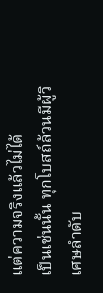แต่ความจริงแล้วไม่ได้
เป็นเช่นนั้น ทุกโบสถ์ล้วนมีผู้วิเศษลำดับ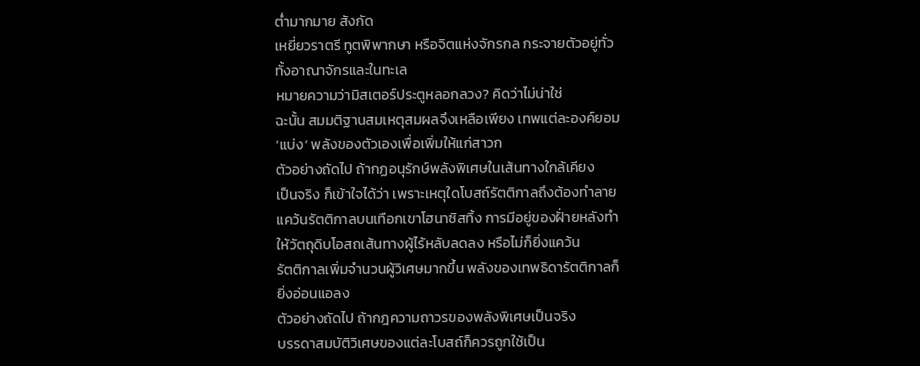ต่ำมากมาย สังกัด
เหยี่ยวราตรี ทูตพิพากษา หรือจิตแห่งจักรกล กระจายตัวอยู่ทั่ว
ทั้งอาณาจักรและในทะเล
หมายความว่ามิสเตอร์ประตูหลอกลวง? คิดว่าไม่น่าใช่
ฉะนั้น สมมติฐานสมเหตุสมผลจึงเหลือเพียง เทพแต่ละองค์ยอม
‘แบ่ง’ พลังของตัวเองเพื่อเพิ่มให้แก่สาวก
ตัวอย่างถัดไป ถ้ากฏอนุรักษ์พลังพิเศษในเส้นทางใกล้เคียง
เป็นจริง ก็เข้าใจได้ว่า เพราะเหตุใดโบสถ์รัตติกาลถึงต้องทำลาย
แคว้นรัตติกาลบนเทือกเขาโฮนาซิสทิ้ง การมีอยู่ของฝั่ายหลังทำ
ให้วัตถุดิบโอสถเส้นทางผู้ไร้หลับลดลง หรือไม่ก็ยิ่งแคว้น
รัตติกาลเพิ่มจำนวนผู้วิเศษมากขึ้น พลังของเทพธิดารัตติกาลก็
ยิ่งอ่อนแอลง
ตัวอย่างถัดไป ถ้ากฎความถาวรของพลังพิเศษเป็นจริง
บรรดาสมบัติวิเศษของแต่ละโบสถ์ก็ควรถูกใช้เป็น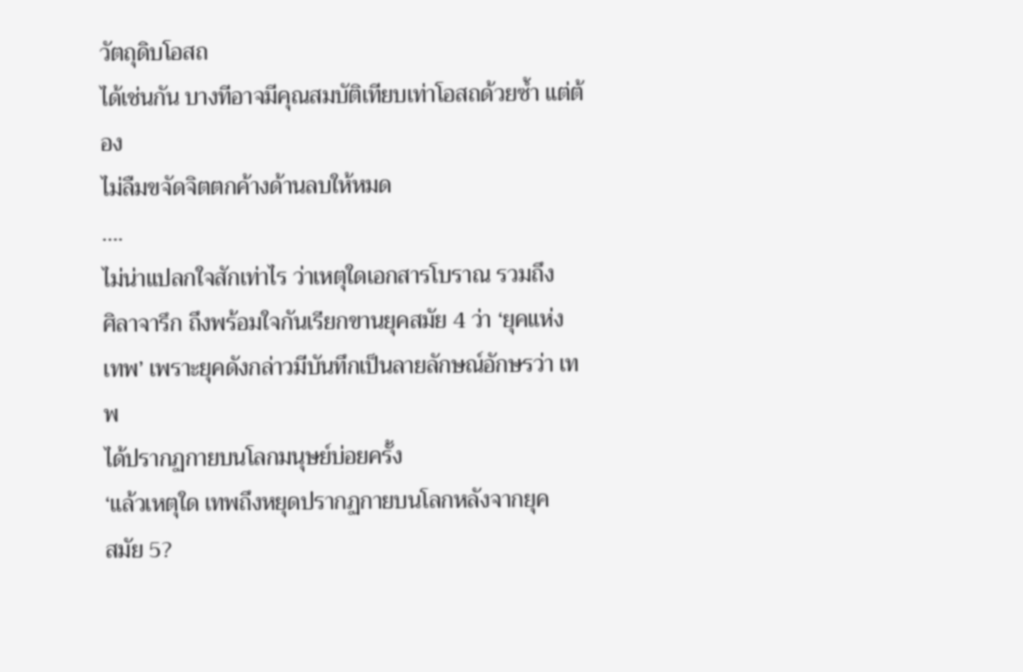วัตถุดิบโอสถ
ได้เช่นกัน บางทีอาจมีคุณสมบัติเทียบเท่าโอสถด้วยซ้ำ แต่ต้อง
ไม่ลืมขจัดจิตตกค้างด้านลบให้หมด
….
ไม่น่าแปลกใจสักเท่าไร ว่าเหตุใดเอกสารโบราณ รวมถึง
ศิลาจารึก ถึงพร้อมใจกันเรียกขานยุคสมัย 4 ว่า ‘ยุคแห่ง
เทพ’ เพราะยุคดังกล่าวมีบันทึกเป็นลายลักษณ์อักษรว่า เทพ
ได้ปรากฏกายบนโลกมนุษย์บ่อยครั้ง
‘แล้วเหตุใด เทพถึงหยุดปรากฏกายบนโลกหลังจากยุค
สมัย 5?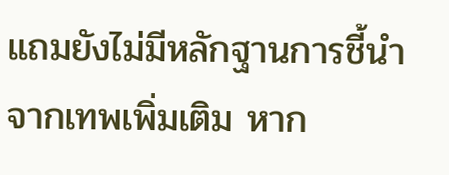แถมยังไม่มีหลักฐานการชี้นำจากเทพเพิ่มเติม หาก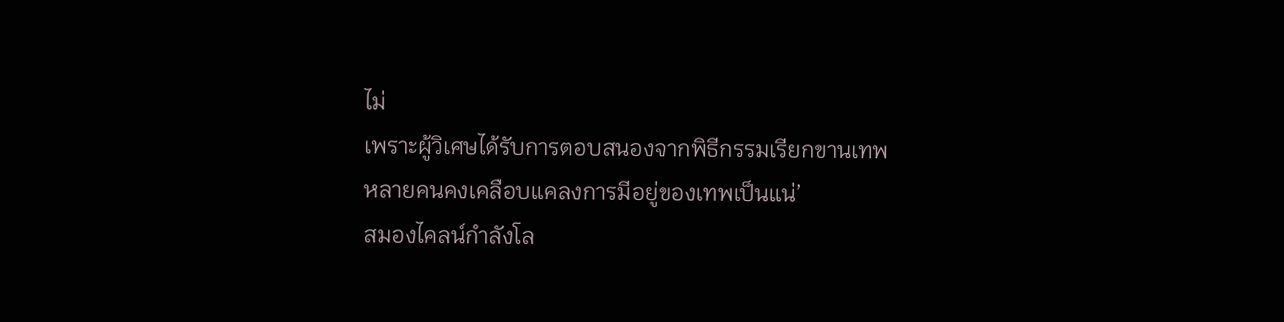ไม่
เพราะผู้วิเศษได้รับการตอบสนองจากพิธีกรรมเรียกขานเทพ
หลายคนคงเคลือบแคลงการมีอยู่ของเทพเป็นแน่’
สมองไคลน์กำลังโล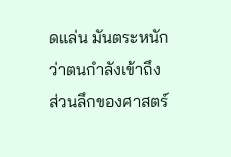ดแล่น มันตระหนักว่าตนกำลังเข้าถึง
ส่วนลึกของศาสตร์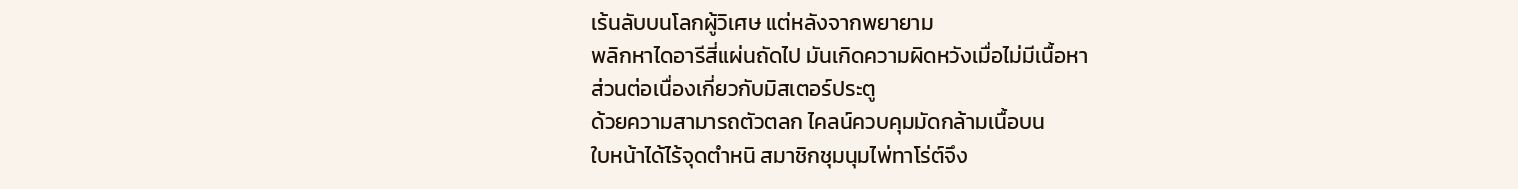เร้นลับบนโลกผู้วิเศษ แต่หลังจากพยายาม
พลิกหาไดอารีสี่แผ่นถัดไป มันเกิดความผิดหวังเมื่อไม่มีเนื้อหา
ส่วนต่อเนื่องเกี่ยวกับมิสเตอร์ประตู
ด้วยความสามารถตัวตลก ไคลน์ควบคุมมัดกล้ามเนื้อบน
ใบหน้าได้ไร้จุดตำหนิ สมาชิกชุมนุมไพ่ทาโร่ต์จึง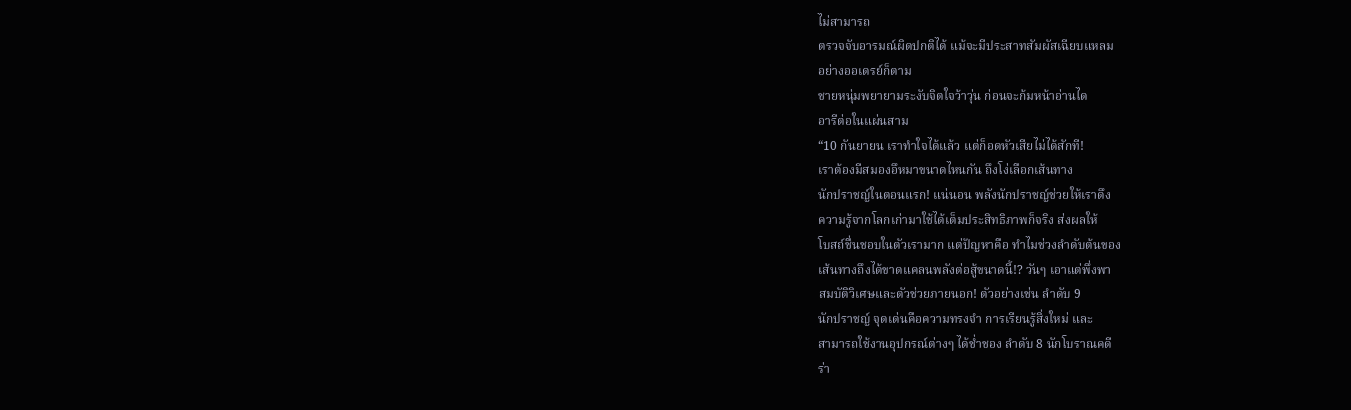ไม่สามารถ
ตรวจจับอารมณ์ผิดปกติได้ แม้จะมีประสาทสัมผัสเฉียบแหลม
อย่างออเดรย์ก็ตาม
ชายหนุ่มพยายามระงับจิตใจว้าวุ่น ก่อนจะก้มหน้าอ่านได
อารีต่อในแผ่นสาม
“10 กันยายน เราทำใจได้แล้ว แต่ก็อดหัวเสียไม่ได้สักที!
เราต้องมีสมองอึหมาขนาดไหนกัน ถึงโง่เลือกเส้นทาง
นักปราชญ์ในตอนแรก! แน่นอน พลังนักปราชญ์ช่วยให้เราดึง
ความรู้จากโลกเก่ามาใช้ได้เต็มประสิทธิภาพก็จริง ส่งผลให้
โบสถ์ชื่นชอบในตัวเรามาก แต่ปัญหาคือ ทำไมช่วงลำดับต้นของ
เส้นทางถึงได้ขาดแคลนพลังต่อสู้ขนาดนี้!? วันๆ เอาแต่พึ่งพา
สมบัติวิเศษและตัวช่วยภายนอก! ตัวอย่างเช่น ลำดับ 9
นักปราชญ์ จุดเด่นคือความทรงจำ การเรียนรู้สิ่งใหม่ และ
สามารถใช้งานอุปกรณ์ต่างๆ ได้ช่ำชอง ลำดับ 8 นักโบราณคดี
ร่า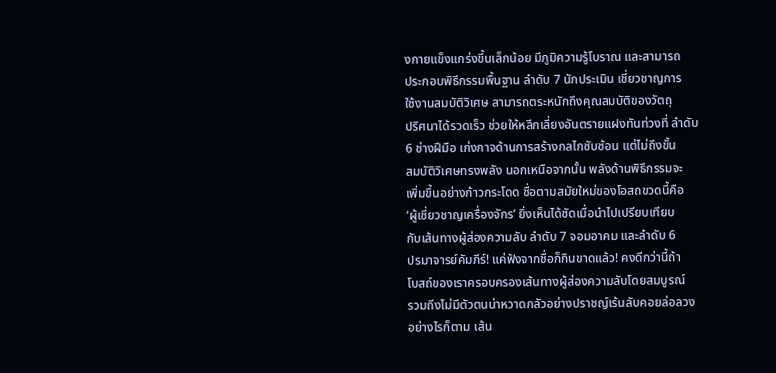งกายแข็งแกร่งขึ้นเล็กน้อย มีภูมิความรู้โบราณ และสามารถ
ประกอบพิธีกรรมพื้นฐาน ลำดับ 7 นักประเมิน เชี่ยวชาญการ
ใช้งานสมบัติวิเศษ สามารถตระหนักถึงคุณสมบัติของวัตถุ
ปริศนาได้รวดเร็ว ช่วยให้หลีกเลี่ยงอันตรายแฝงทันท่วงที่ ลำดับ
6 ช่างฝีมือ เก่งกาจด้านการสร้างกลไกซับซ้อน แต่ไม่ถึงขั้น
สมบัติวิเศษทรงพลัง นอกเหนือจากนั้น พลังด้านพิธีกรรมจะ
เพิ่มขึ้นอย่างก้าวกระโดด ชื่อตามสมัยใหม่ของโอสถขวดนี้คือ
‘ผู้เชี่ยวชาญเครื่องจักร’ ยิ่งเห็นได้ชัดเมื่อนำไปเปรียบเทียบ
กับเส้นทางผู้ส่องความลับ ลำดับ 7 จอมอาคม และลำดับ 6
ปรมาจารย์คัมภีร์! แค่ฟังจากชื่อก็กินขาดแล้ว! คงดีกว่านี้ถ้า
โบสถ์ของเราครอบครองเส้นทางผู้ส่องความลับโดยสมบูรณ์
รวมถึงไม่มีตัวตนน่าหวาดกลัวอย่างปราชญ์เร้นลับคอยล่อลวง
อย่างไรก็ตาม เส้น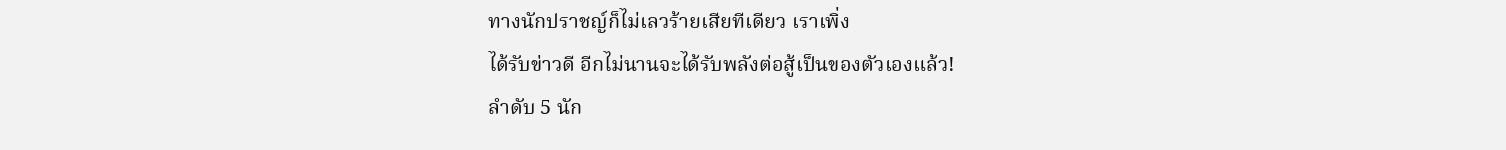ทางนักปราชญ์ก็ไม่เลวร้ายเสียทีเดียว เราเพิ่ง
ได้รับข่าวดี อีกไม่นานจะได้รับพลังต่อสู้เป็นของตัวเองแล้ว!
ลำดับ 5 นัก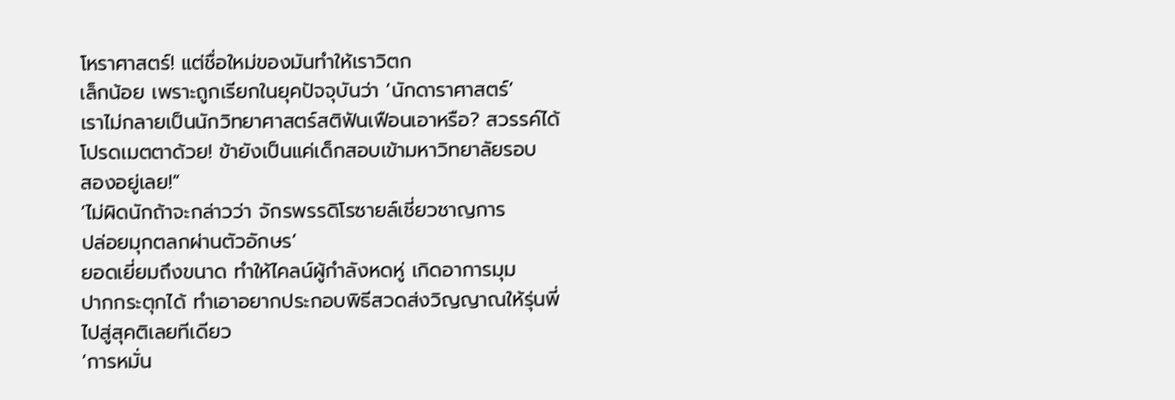โหราศาสตร์! แต่ชื่อใหม่ของมันทำให้เราวิตก
เล็กน้อย เพราะถูกเรียกในยุคปัจจุบันว่า ‘นักดาราศาสตร์’
เราไม่กลายเป็นนักวิทยาศาสตร์สติฟันเฟือนเอาหรือ? สวรรค์ได้
โปรดเมตตาด้วย! ข้ายังเป็นแค่เด็กสอบเข้ามหาวิทยาลัยรอบ
สองอยู่เลย!”
‘ไม่ผิดนักถ้าจะกล่าวว่า จักรพรรดิโรซายล์เชี่ยวชาญการ
ปล่อยมุกตลกผ่านตัวอักษร’
ยอดเยี่ยมถึงขนาด ทำให้ไคลน์ผู้กำลังหดหู่ เกิดอาการมุม
ปากกระตุกได้ ทำเอาอยากประกอบพิธีสวดส่งวิญญาณให้รุ่นพี่
ไปสู่สุคติเลยทีเดียว
‘การหมั่น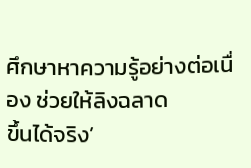ศึกษาหาความรู้อย่างต่อเนื่อง ช่วยให้ลิงฉลาด
ขึ้นได้จริง’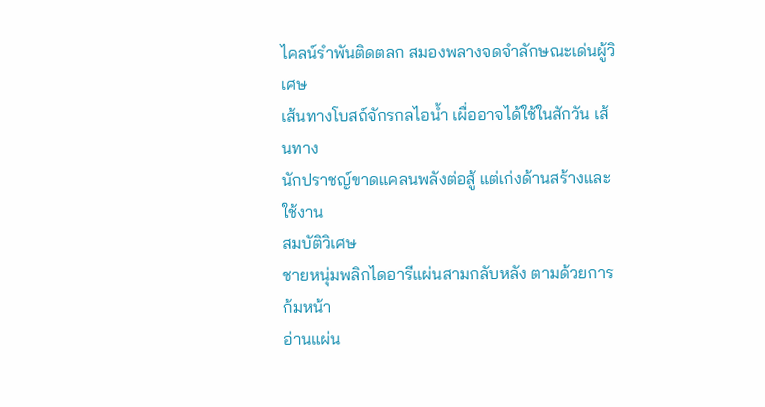ไคลน์รำพันติดตลก สมองพลางจดจำลักษณะเด่นผู้วิเศษ
เส้นทางโบสถ์จักรกลไอน้ำ เผื่ออาจได้ใช้ในสักวัน เส้นทาง
นักปราชญ์ขาดแคลนพลังต่อสู้ แต่เก่งด้านสร้างและใช้งาน
สมบัติวิเศษ
ชายหนุ่มพลิกไดอารีแผ่นสามกลับหลัง ตามด้วยการก้มหน้า
อ่านแผ่น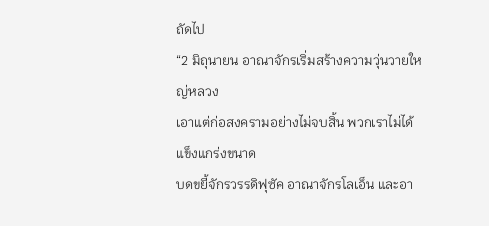ถัดไป
“2 มิถุนายน อาณาจักรเริ่มสร้างความวุ่นวายใหญ่หลวง
เอาแต่ก่อสงครามอย่างไม่จบสิ้น พวกเราไม่ได้แข็งแกร่งขนาด
บดขยี้จักรวรรดิฟุซัค อาณาจักรโลเอ็น และอา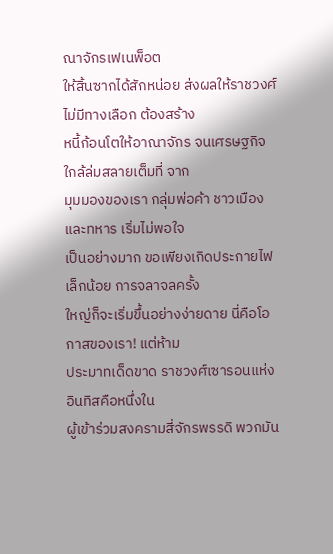ณาจักรเฟเนพ็อต
ให้สิ้นซากได้สักหน่อย ส่งผลให้ราชวงศ์ไม่มีทางเลือก ต้องสร้าง
หนี้ก้อนโตให้อาณาจักร จนเศรษฐกิจใกล้ล่มสลายเต็มที่ จาก
มุมมองของเรา กลุ่มพ่อค้า ชาวเมือง และทหาร เริ่มไม่พอใจ
เป็นอย่างมาก ขอเพียงเกิดประกายไฟเล็กน้อย การจลาจลครั้ง
ใหญ่ก็จะเริ่มขึ้นอย่างง่ายดาย นี่คือโอกาสของเรา! แต่ห้าม
ประมาทเด็ดขาด ราชวงศ์เซารอนแห่งอินทิสคือหนึ่งใน
ผู้เข้าร่วมสงครามสี่จักรพรรดิ พวกมัน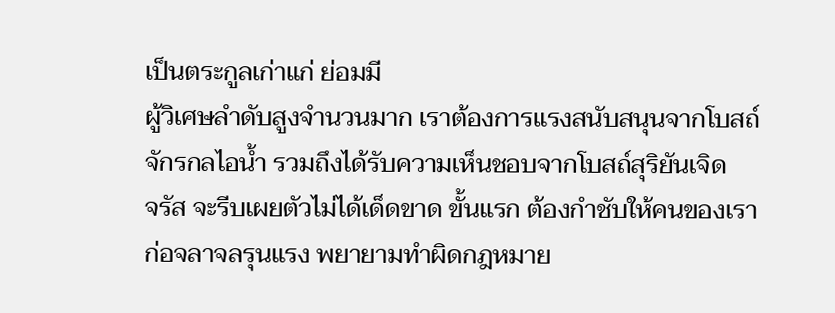เป็นตระกูลเก่าแก่ ย่อมมี
ผู้วิเศษลำดับสูงจำนวนมาก เราต้องการแรงสนับสนุนจากโบสถ์
จักรกลไอน้ำ รวมถึงได้รับความเห็นชอบจากโบสถ์สุริยันเจิด
จรัส จะรีบเผยตัวไม่ได้เด็ดขาด ขั้นแรก ต้องกำชับให้คนของเรา
ก่อจลาจลรุนแรง พยายามทำผิดกฎหมาย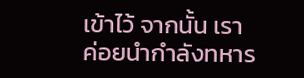เข้าไว้ จากนั้น เรา
ค่อยนำกำลังทหาร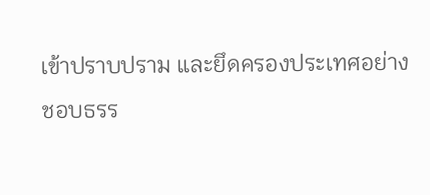เข้าปราบปราม และยึดครองประเทศอย่าง
ชอบธรร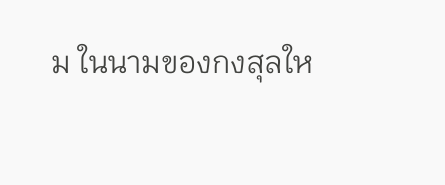ม ในนามของกงสุลให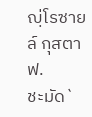ญฺ่โรซายล์ กุสตาฟ.
ชะมัด`